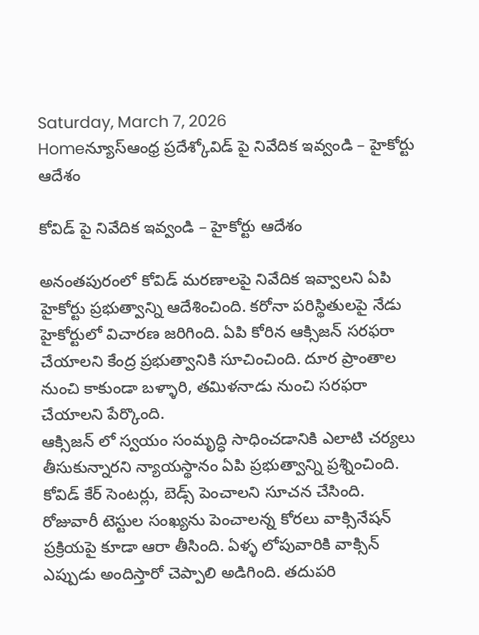Saturday, March 7, 2026
Homeన్యూస్ఆంధ్ర ప్రదేశ్కోవిడ్ పై నివేదిక ఇవ్వండి – హైకోర్టు ఆదేశం

కోవిడ్ పై నివేదిక ఇవ్వండి – హైకోర్టు ఆదేశం

అనంతపురంలో కోవిడ్ మరణాలపై నివేదిక ఇవ్వాలని ఏపి హైకోర్టు ప్రభుత్వాన్ని ఆదేశించింది. కరోనా పరిస్థితులపై నేడు హైకోర్టులో విచారణ జరిగింది. ఏపి కోరిన ఆక్సిజన్ సరఫరా చేయాలని కేంద్ర ప్రభుత్వానికి సూచించింది. దూర ప్రాంతాల నుంచి కాకుండా బళ్ళారి, తమిళనాడు నుంచి సరఫరా చేయాలని పేర్కొంది.
ఆక్సిజన్ లో స్వయం సంమృద్ధి సాధించడానికి ఎలాటి చర్యలు తీసుకున్నారని న్యాయస్థానం ఏపి ప్రభుత్వాన్ని ప్రశ్నించింది. కోవిడ్ కేర్ సెంటర్లు, బెడ్స్ పెంచాలని సూచన చేసింది.
రోజువారీ టెస్టుల సంఖ్యను పెంచాలన్న కోరలు వాక్సినేషన్ ప్రక్రియపై కూడా ఆరా తీసింది. ఏళ్ళ లోపువారికి వాక్సిన్ ఎప్పుడు అందిస్తారో చెప్పాలి అడిగింది. తదుపరి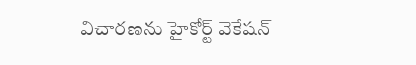విచారణను హైకోర్ట్ వెకేషన్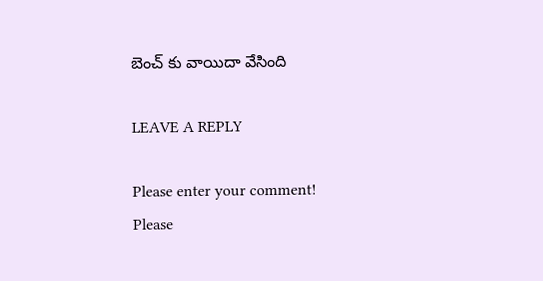బెంచ్ కు వాయిదా వేసింది

LEAVE A REPLY

Please enter your comment!
Please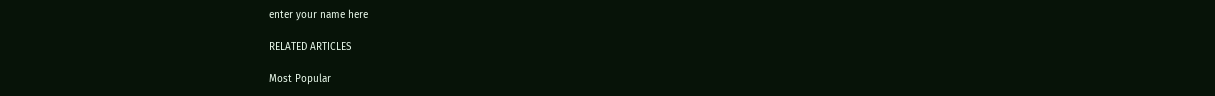enter your name here

RELATED ARTICLES

Most Popular